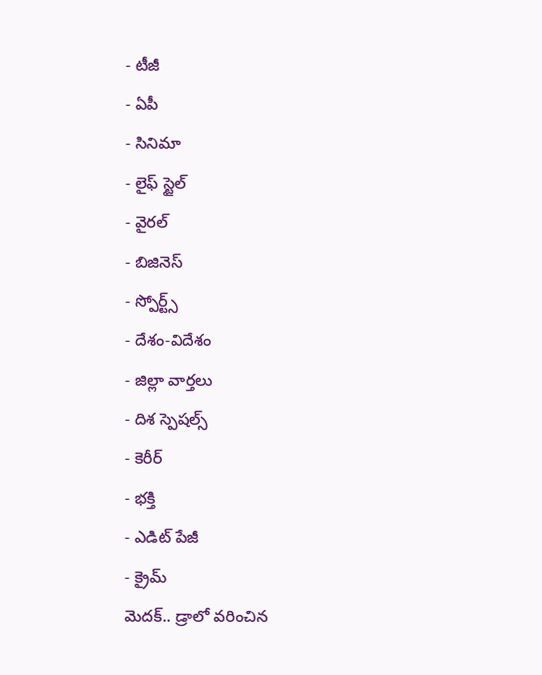- టీజీ
- ఏపీ
- సినిమా
- లైఫ్ స్టైల్
- వైరల్
- బిజినెస్
- స్పోర్ట్స్
- దేశం-విదేశం
- జిల్లా వార్తలు
- దిశ స్పెషల్స్
- కెరీర్
- భక్తి
- ఎడిట్ పేజీ
- క్రైమ్
మెదక్.. డ్రాలో వరించిన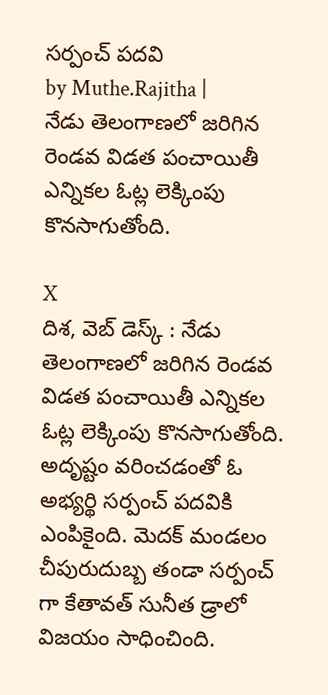సర్పంచ్ పదవి
by Muthe.Rajitha |
నేడు తెలంగాణలో జరిగిన రెండవ విడత పంచాయితీ ఎన్నికల ఓట్ల లెక్కింపు కొనసాగుతోంది.

X
దిశ, వెబ్ డెస్క్ : నేడు తెలంగాణలో జరిగిన రెండవ విడత పంచాయితీ ఎన్నికల ఓట్ల లెక్కింపు కొనసాగుతోంది. అదృష్టం వరించడంతో ఓ అభ్యర్థి సర్పంచ్ పదవికి ఎంపికైంది. మెదక్ మండలం చీపురుదుబ్బ తండా సర్పంచ్ గా కేతావత్ సునీత డ్రాలో విజయం సాధించింది.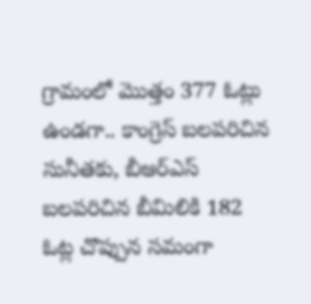గ్రామంలో మొత్తం 377 ఓట్లు ఉండగా.. కాంగ్రెస్ బలపరిచిన సునీతకు, బీఆర్ఎస్ బలపరిచిన బీమిలికి 182 ఓట్ల చొప్పున సమంగా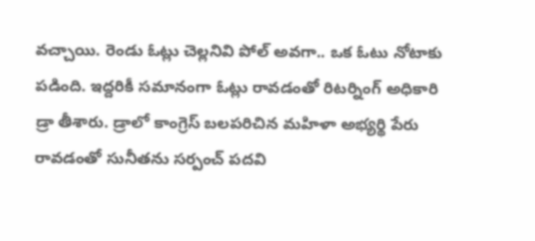వచ్చాయి. రెండు ఓట్లు చెల్లనివి పోల్ అవగా.. ఒక ఓటు నోటాకు పడింది. ఇద్దరికీ సమానంగా ఓట్లు రావడంతో రిటర్నింగ్ అధికారి డ్రా తీశారు. డ్రాలో కాంగ్రెస్ బలపరిచిన మహిళా అభ్యర్థి పేరు రావడంతో సునీతను సర్పంచ్ పదవి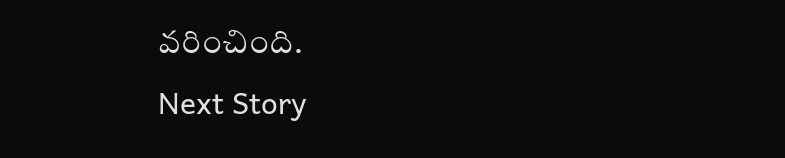వరించింది.
Next Story